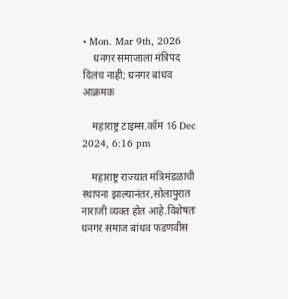• Mon. Mar 9th, 2026
    धनगर समाजाला मंत्रिपद दिलंच नाही; धनगर बांधव आक्रमक

    महाराष्ट्र टाइम्स.कॉम 16 Dec 2024, 6:16 pm

    महाराष्ट्र राज्यात मंत्रिमंडळाची स्थापना झाल्यानंतर,सोलापुरात नाराजी व्यक्त होत आहे.विशेषतः धनगर समाज बांधव फडणवीस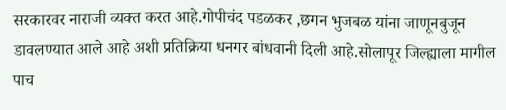सरकारवर नाराजी व्यक्त करत आहे.गोपीचंद पडळकर ,छगन भुजबळ यांना जाणूनबुजून डावलण्यात आले आहे अशी प्रतिक्रिया धनगर बांधवानी दिली आहे.सोलापूर जिल्ह्याला मागील पाच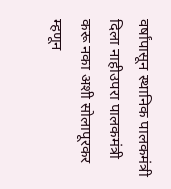वर्षांपासून स्थानिक पालकमंत्री दिला नाहीउपरा पालकमंत्री करू नका अशी सोलापूरकर म्हणून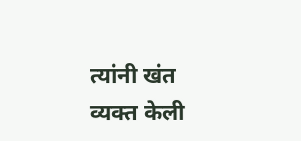त्यांनी खंत व्यक्त केली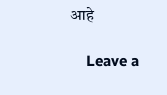आहे

    Leave a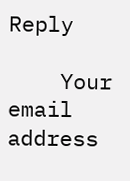Reply

    Your email address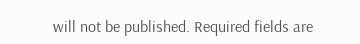will not be published. Required fields are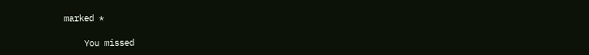marked *

    You missed